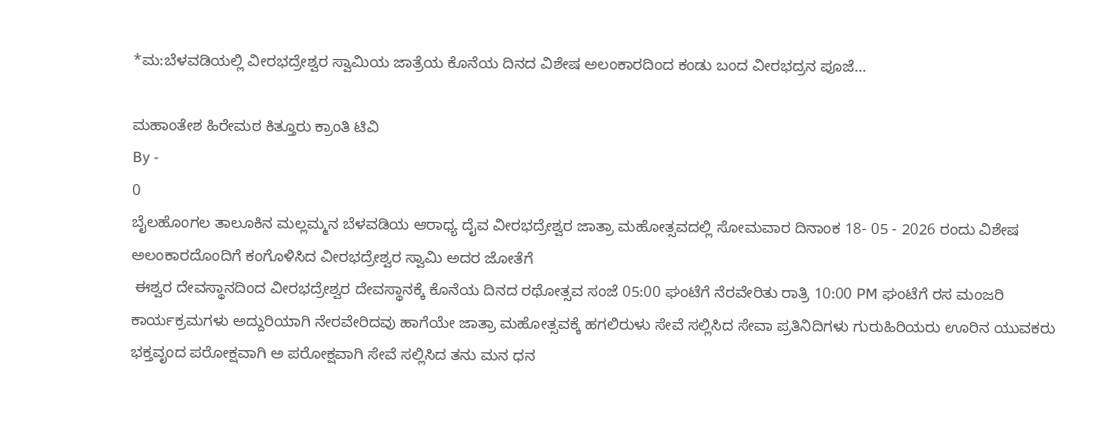*ಮ:ಬೆಳವಡಿಯಲ್ಲಿ ವೀರಭದ್ರೇಶ್ವರ ಸ್ವಾಮಿಯ ಜಾತ್ರೆಯ ಕೊನೆಯ ದಿನದ ವಿಶೇಷ ಅಲಂಕಾರದಿಂದ ಕಂಡು ಬಂದ ವೀರಭದ್ರನ ಪೂಜೆ...

ಮಹಾಂತೇಶ ಹಿರೇಮಠ ಕಿತ್ತೂರು ಕ್ರಾಂತಿ ಟಿವಿ
By -
0
ಬೈಲಹೊಂಗಲ ತಾಲೂಕಿನ ಮಲ್ಲಮ್ಮನ ಬೆಳವಡಿಯ ಆರಾಧ್ಯ ದೈವ ವೀರಭದ್ರೇಶ್ವರ ಜಾತ್ರಾ ಮಹೋತ್ಸವದಲ್ಲಿ ಸೋಮವಾರ ದಿನಾಂಕ 18- 05 - 2026 ರಂದು ವಿಶೇಷ ಅಲಂಕಾರದೊಂದಿಗೆ ಕಂಗೊಳಿಸಿದ ವೀರಭದ್ರೇಶ್ವರ ಸ್ವಾಮಿ ಅದರ ಜೋತೆಗೆ
 ಈಶ್ವರ ದೇವಸ್ಥಾನದಿಂದ ವೀರಭದ್ರೇಶ್ವರ ದೇವಸ್ಥಾನಕ್ಕೆ ಕೊನೆಯ ದಿನದ ರಥೋತ್ಸವ ಸಂಜೆ 05:00 ಘಂಟೆಗೆ ನೆರವೇರಿತು ರಾತ್ರಿ 10:00 PM ಘಂಟೆಗೆ ರಸ ಮಂಜರಿ ಕಾರ್ಯಕ್ರಮಗಳು ಅದ್ದುರಿಯಾಗಿ ನೇರವೇರಿದವು ಹಾಗೆಯೇ ಜಾತ್ರಾ ಮಹೋತ್ಸವಕ್ಕೆ ಹಗಲಿರುಳು ಸೇವೆ ಸಲ್ಲಿಸಿದ ಸೇವಾ ಪ್ರತಿನಿದಿಗಳು ಗುರುಹಿರಿಯರು ಊರಿನ ಯುವಕರು ಭಕ್ತವೃಂದ ಪರೋಕ್ಷವಾಗಿ ಅ ಪರೋಕ್ಷವಾಗಿ ಸೇವೆ ಸಲ್ಲಿಸಿದ ತನು ಮನ ಧನ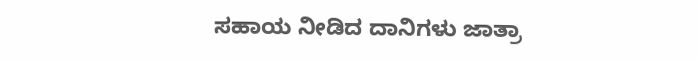ಸಹಾಯ ನೀಡಿದ ದಾನಿಗಳು ಜಾತ್ರಾ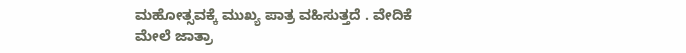ಮಹೋತ್ಸವಕ್ಕೆ ಮುಖ್ಯ ಪಾತ್ರ ವಹಿಸುತ್ತದೆ . ವೇದಿಕೆ ಮೇಲೆ ಜಾತ್ರಾ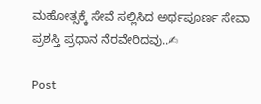ಮಹೋತ್ಸಕ್ಕೆ ಸೇವೆ ಸಲ್ಲಿಸಿದ ಅರ್ಥಪೂರ್ಣ ಸೇವಾ ಪ್ರಶಸ್ತಿ ಪ್ರಧಾನ ನೆರವೇರಿದವು..✍

Post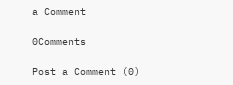a Comment

0Comments

Post a Comment (0)